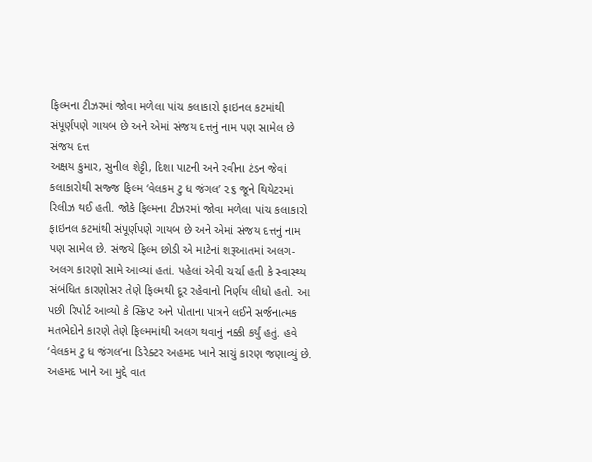ફિલ્મના ટીઝરમાં જોવા મળેલા પાંચ કલાકારો ફાઇનલ કટમાંથી સંપૂર્ણપણે ગાયબ છે અને એમાં સંજય દત્તનું નામ પણ સામેલ છે
સંજય દત્ત
અક્ષય કુમાર, સુનીલ શેટ્ટી, દિશા પાટની અને રવીના ટંડન જેવાં કલાકારોથી સજ્જ ફિલ્મ ‘વેલકમ ટુ ધ જંગલ’ ૨૬ જૂને થિયેટરમાં રિલીઝ થઈ હતી. જોકે ફિલ્મના ટીઝરમાં જોવા મળેલા પાંચ કલાકારો ફાઇનલ કટમાંથી સંપૂર્ણપણે ગાયબ છે અને એમાં સંજય દત્તનું નામ પણ સામેલ છે. સંજયે ફિલ્મ છોડી એ માટેનાં શરૂઆતમાં અલગ-અલગ કારણો સામે આવ્યાં હતાં. પહેલાં એવી ચર્ચા હતી કે સ્વાસ્થ્ય સંબંધિત કારણોસર તેણે ફિલ્મથી દૂર રહેવાનો નિર્ણય લીધો હતો. આ પછી રિપોર્ટ આવ્યો કે સ્ક્રિપ્ટ અને પોતાના પાત્રને લઈને સર્જનાત્મક મતભેદોને કારણે તેણે ફિલ્મમાંથી અલગ થવાનું નક્કી કર્યું હતું. હવે ‘વેલકમ ટુ ધ જંગલ’ના ડિરેક્ટર અહમદ ખાને સાચું કારણ જણાવ્યું છે.
અહમદ ખાને આ મુદ્દે વાત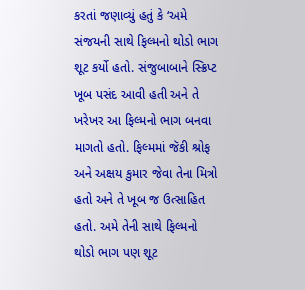કરતાં જણાવ્યું હતું કે ‘અમે સંજયની સાથે ફિલ્મનો થોડો ભાગ શૂટ કર્યો હતો. સંજુબાબાને સ્ક્રિપ્ટ ખૂબ પસંદ આવી હતી અને તે ખરેખર આ ફિલ્મનો ભાગ બનવા માગતો હતો. ફિલ્મમાં જૅકી શ્રોફ અને અક્ષય કુમાર જેવા તેના મિત્રો હતો અને તે ખૂબ જ ઉત્સાહિત હતો. અમે તેની સાથે ફિલ્મનો થોડો ભાગ પણ શૂટ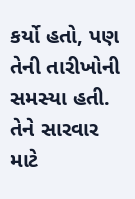કર્યો હતો, પણ તેની તારીખોની સમસ્યા હતી. તેને સારવાર માટે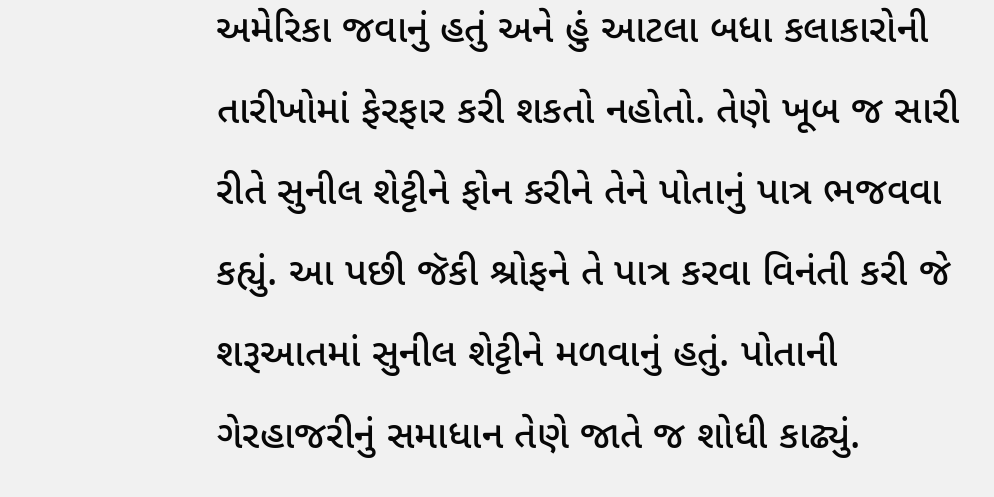અમેરિકા જવાનું હતું અને હું આટલા બધા કલાકારોની તારીખોમાં ફેરફાર કરી શકતો નહોતો. તેણે ખૂબ જ સારી રીતે સુનીલ શેટ્ટીને ફોન કરીને તેને પોતાનું પાત્ર ભજવવા કહ્યું. આ પછી જૅકી શ્રોફને તે પાત્ર કરવા વિનંતી કરી જે શરૂઆતમાં સુનીલ શેટ્ટીને મળવાનું હતું. પોતાની ગેરહાજરીનું સમાધાન તેણે જાતે જ શોધી કાઢ્યું.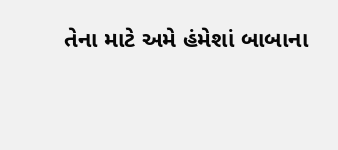તેના માટે અમે હંમેશાં બાબાના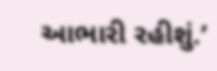આભારી રહીશું.’